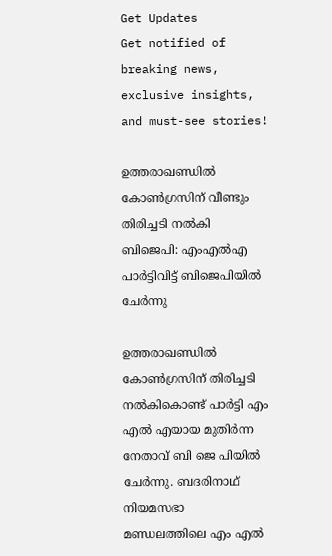Get Updates
Get notified of breaking news, exclusive insights, and must-see stories!

ഉത്തരാഖണ്ഡില്‍ കോണ്‍ഗ്രസിന് വീണ്ടും തിരിച്ചടി നല്‍കി ബിജെപി: എംഎല്‍എ പാർട്ടിവിട്ട് ബിജെപിയില്‍ ചേർന്നു

ഉത്തരാഖണ്ഡില്‍ കോണ്‍ഗ്രസിന് തിരിച്ചടി നല്‍കികൊണ്ട് പാർട്ടി എം എല്‍ എയായ മുതിർന്ന നേതാവ് ബി ജെ പിയില്‍ ചേർന്നു. ബദരിനാഥ് നിയമസഭാ മണ്ഡലത്തിലെ എം എൽ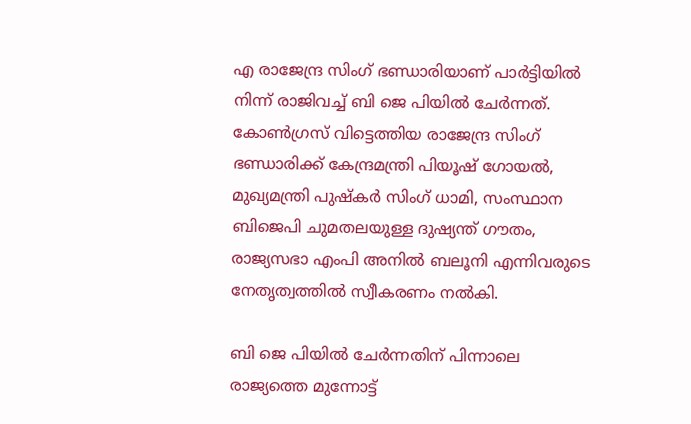എ രാജേന്ദ്ര സിംഗ് ഭണ്ഡാരിയാണ് പാർട്ടിയിൽ നിന്ന് രാജിവച്ച് ബി ജെ പിയിൽ ചേർന്നത്. കോണ്‍ഗ്രസ് വിട്ടെത്തിയ രാജേന്ദ്ര സിംഗ് ഭണ്ഡാരിക്ക് കേന്ദ്രമന്ത്രി പിയൂഷ് ഗോയൽ, മുഖ്യമന്ത്രി പുഷ്കർ സിംഗ് ധാമി, സംസ്ഥാന ബിജെപി ചുമതലയുള്ള ദുഷ്യന്ത് ഗൗതം, രാജ്യസഭാ എംപി അനിൽ ബലൂനി എന്നിവരുടെ നേതൃത്വത്തില്‍ സ്വീകരണം നല്‍കി.

ബി ജെ പിയിൽ ചേർന്നതിന് പിന്നാലെ രാജ്യത്തെ മുന്നോട്ട്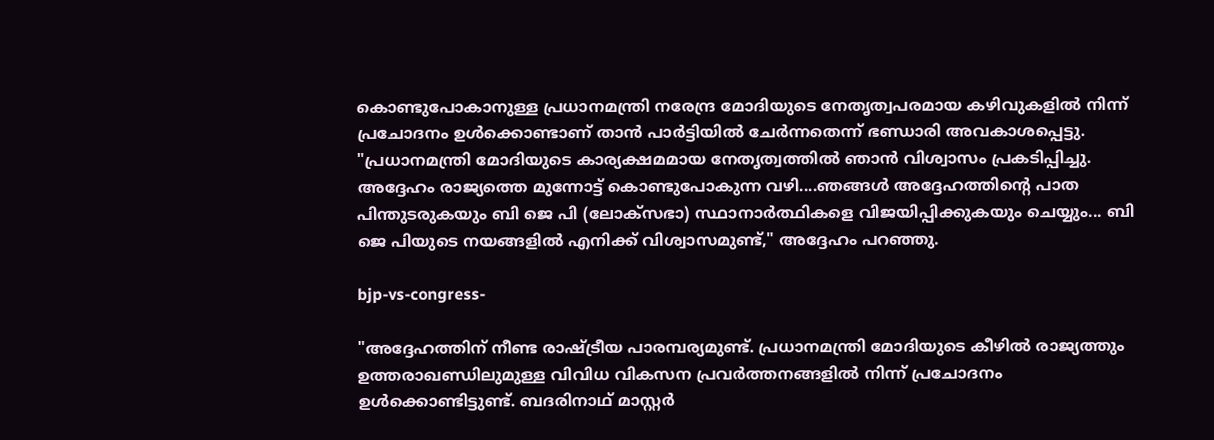കൊണ്ടുപോകാനുള്ള പ്രധാനമന്ത്രി നരേന്ദ്ര മോദിയുടെ നേതൃത്വപരമായ കഴിവുകളിൽ നിന്ന് പ്രചോദനം ഉൾക്കൊണ്ടാണ് താൻ പാർട്ടിയിൽ ചേർന്നതെന്ന് ഭണ്ഡാരി അവകാശപ്പെട്ടു. "പ്രധാനമന്ത്രി മോദിയുടെ കാര്യക്ഷമമായ നേതൃത്വത്തിൽ ഞാൻ വിശ്വാസം പ്രകടിപ്പിച്ചു. അദ്ദേഹം രാജ്യത്തെ മുന്നോട്ട് കൊണ്ടുപോകുന്ന വഴി....ഞങ്ങൾ അദ്ദേഹത്തിൻ്റെ പാത പിന്തുടരുകയും ബി ജെ പി (ലോക്‌സഭാ) സ്ഥാനാർത്ഥികളെ വിജയിപ്പിക്കുകയും ചെയ്യും... ബി ജെ പിയുടെ നയങ്ങളിൽ എനിക്ക് വിശ്വാസമുണ്ട്," അദ്ദേഹം പറഞ്ഞു.

bjp-vs-congress-

"അദ്ദേഹത്തിന് നീണ്ട രാഷ്ട്രീയ പാരമ്പര്യമുണ്ട്. പ്രധാനമന്ത്രി മോദിയുടെ കീഴിൽ രാജ്യത്തും ഉത്തരാഖണ്ഡിലുമുള്ള വിവിധ വികസന പ്രവർത്തനങ്ങളിൽ നിന്ന് പ്രചോദനം ഉൾക്കൊണ്ടിട്ടുണ്ട്. ബദരിനാഥ് മാസ്റ്റർ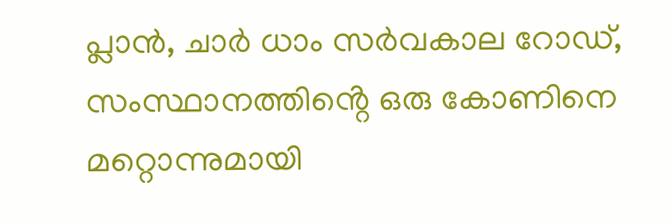പ്ലാൻ, ചാർ ധാം സർവകാല റോഡ്, സംസ്ഥാനത്തിൻ്റെ ഒരു കോണിനെ മറ്റൊന്നുമായി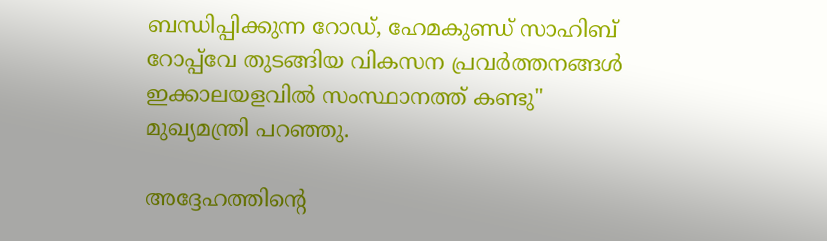ബന്ധിപ്പിക്കുന്ന റോഡ്, ഹേമകുണ്ഡ് സാഹിബ് റോപ്പ്‌വേ തുടങ്ങിയ വികസന പ്രവർത്തനങ്ങൾ ഇക്കാലയളവില്‍ സംസ്ഥാനത്ത് കണ്ടു" മുഖ്യമന്ത്രി പറഞ്ഞു.

അദ്ദേഹത്തിന്റെ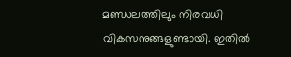മണ്ഡലത്തിലും നിരവധി വികസനുങ്ങളുണ്ടായി. ഇതില്‍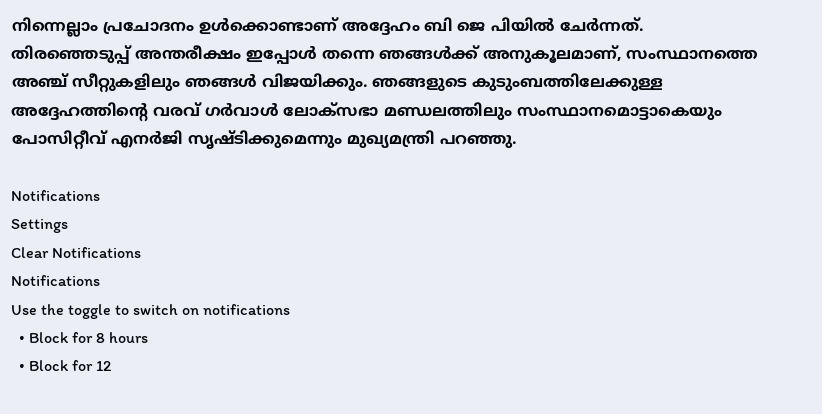നിന്നെല്ലാം പ്രചോദനം ഉള്‍ക്കൊണ്ടാണ് അദ്ദേഹം ബി ജെ പിയില്‍ ചേർന്നത്. തിരഞ്ഞെടുപ്പ് അന്തരീക്ഷം ഇപ്പോൾ തന്നെ ഞങ്ങൾക്ക് അനുകൂലമാണ്, സംസ്ഥാനത്തെ അഞ്ച് സീറ്റുകളിലും ഞങ്ങൾ വിജയിക്കും. ഞങ്ങളുടെ കുടുംബത്തിലേക്കുള്ള അദ്ദേഹത്തിൻ്റെ വരവ് ഗർവാൾ ലോക്‌സഭാ മണ്ഡലത്തിലും സംസ്ഥാനമൊട്ടാകെയും പോസിറ്റീവ് എനർജി സൃഷ്ടിക്കുമെന്നും മുഖ്യമന്ത്രി പറഞ്ഞു.

Notifications
Settings
Clear Notifications
Notifications
Use the toggle to switch on notifications
  • Block for 8 hours
  • Block for 12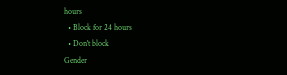hours
  • Block for 24 hours
  • Don't block
Gender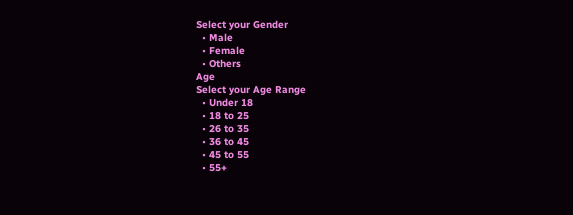Select your Gender
  • Male
  • Female
  • Others
Age
Select your Age Range
  • Under 18
  • 18 to 25
  • 26 to 35
  • 36 to 45
  • 45 to 55
  • 55+